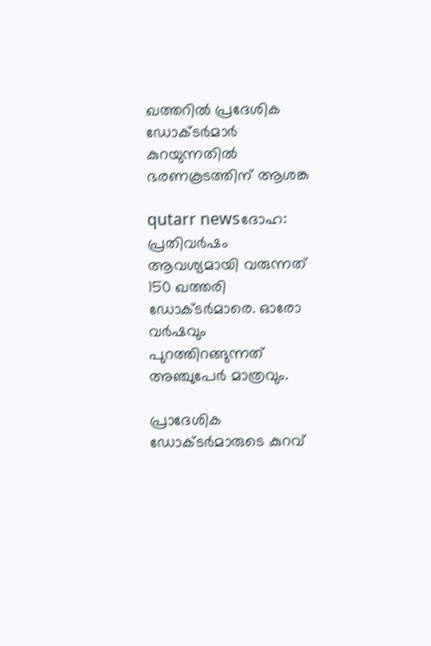ഖത്തറില്‍ പ്രദേശിക ഡോക്ടര്‍മാര്‍ കുറയുന്നതില്‍ ഭരണകൂടത്തിന്‌ ആശങ്ക

qutarr newsദോഹ: പ്രതിവര്‍ഷം ആവശ്യമായി വരുന്നത് 150 ഖത്തരി ഡോക്ടര്‍മാരെ. ഓരോ വര്‍ഷവും പുറത്തിറങ്ങുന്നത് അഞ്ചുപേര്‍ മാത്രവും.

പ്രാദേശിക ഡോക്ടര്‍മാരുടെ കുറവ്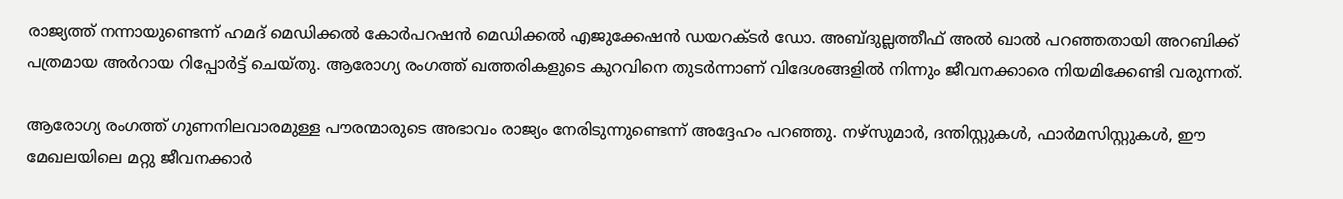രാജ്യത്ത് നന്നായുണ്ടെന്ന് ഹമദ് മെഡിക്കല്‍ കോര്‍പറഷന്‍ മെഡിക്കല്‍ എജുക്കേഷന്‍ ഡയറക്ടര്‍ ഡോ. അബ്ദുല്ലത്തീഫ് അല്‍ ഖാല്‍ പറഞ്ഞതായി അറബിക്ക് പത്രമായ അര്‍റായ റിപ്പോര്‍ട്ട് ചെയ്തു. ആരോഗ്യ രംഗത്ത് ഖത്തരികളുടെ കുറവിനെ തുടര്‍ന്നാണ് വിദേശങ്ങളില്‍ നിന്നും ജീവനക്കാരെ നിയമിക്കേണ്ടി വരുന്നത്.

ആരോഗ്യ രംഗത്ത് ഗുണനിലവാരമുള്ള പൗരന്മാരുടെ അഭാവം രാജ്യം നേരിടുന്നുണ്ടെന്ന് അദ്ദേഹം പറഞ്ഞു. നഴ്‌സുമാര്‍, ദന്തിസ്റ്റുകള്‍, ഫാര്‍മസിസ്റ്റുകള്‍, ഈ മേഖലയിലെ മറ്റു ജീവനക്കാര്‍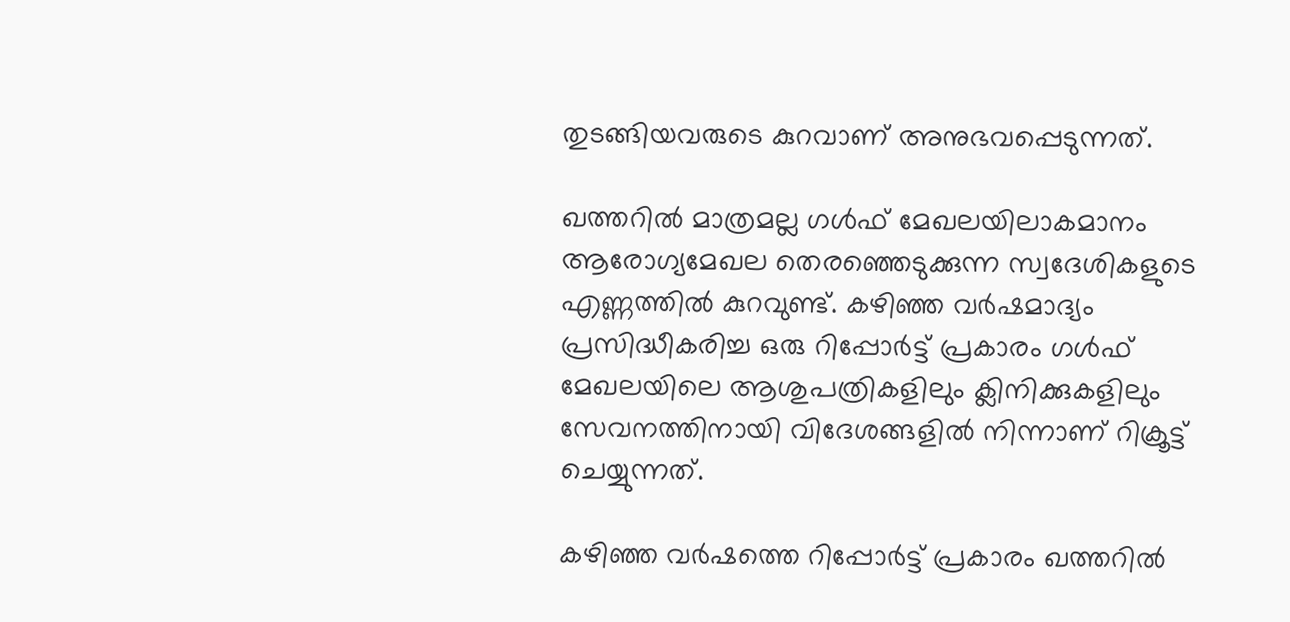തുടങ്ങിയവരുടെ കുറവാണ് അനുഭവപ്പെടുന്നത്.

ഖത്തറില്‍ മാത്രമല്ല ഗള്‍ഫ് മേഖലയിലാകമാനം ആരോഗ്യമേഖല തെരഞ്ഞെടുക്കുന്ന സ്വദേശികളുടെ എണ്ണത്തില്‍ കുറവുണ്ട്. കഴിഞ്ഞ വര്‍ഷമാദ്യം പ്രസിദ്ധീകരിച്ച ഒരു റിപ്പോര്‍ട്ട് പ്രകാരം ഗള്‍ഫ് മേഖലയിലെ ആശുപത്രികളിലും ക്ലിനിക്കുകളിലും സേവനത്തിനായി വിദേശങ്ങളില്‍ നിന്നാണ് റിക്രൂട്ട് ചെയ്യുന്നത്.

കഴിഞ്ഞ വര്‍ഷത്തെ റിപ്പോര്‍ട്ട് പ്രകാരം ഖത്തറില്‍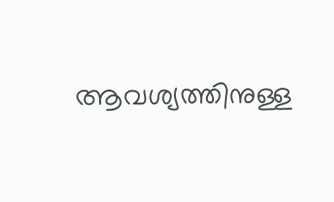ആവശ്യത്തിനുള്ള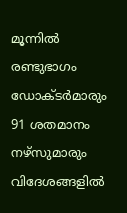മൂന്നില്‍ രണ്ടുഭാഗം ഡോക്ടര്‍മാരും 91 ശതമാനം നഴ്‌സുമാരും വിദേശങ്ങളില്‍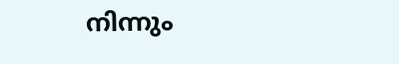നിന്നും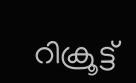റിക്രൂട്ട്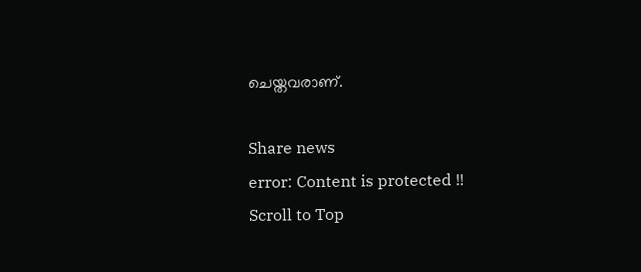ചെയ്തവരാണ്.

Share news
error: Content is protected !!
Scroll to Top